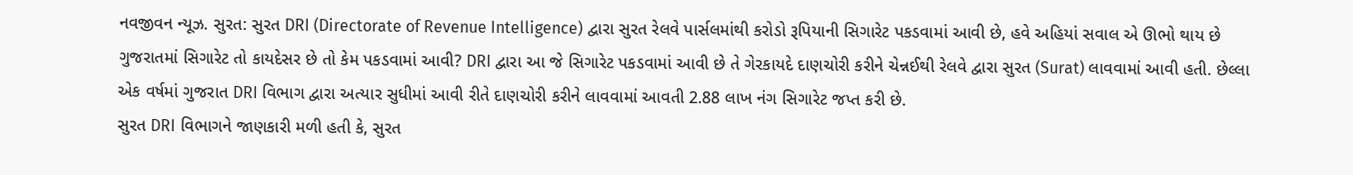નવજીવન ન્યૂઝ. સુરત: સુરત DRI (Directorate of Revenue Intelligence) દ્વારા સુરત રેલવે પાર્સલમાંથી કરોડો રૂપિયાની સિગારેટ પકડવામાં આવી છે, હવે અહિયાં સવાલ એ ઊભો થાય છે ગુજરાતમાં સિગારેટ તો કાયદેસર છે તો કેમ પકડવામાં આવી? DRI દ્વારા આ જે સિગારેટ પકડવામાં આવી છે તે ગેરકાયદે દાણચોરી કરીને ચેન્નઈથી રેલવે દ્વારા સુરત (Surat) લાવવામાં આવી હતી. છેલ્લા એક વર્ષમાં ગુજરાત DRI વિભાગ દ્વારા અત્યાર સુધીમાં આવી રીતે દાણચોરી કરીને લાવવામાં આવતી 2.88 લાખ નંગ સિગારેટ જપ્ત કરી છે.
સુરત DRI વિભાગને જાણકારી મળી હતી કે, સુરત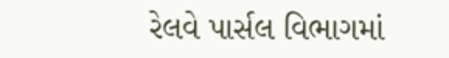રેલવે પાર્સલ વિભાગમાં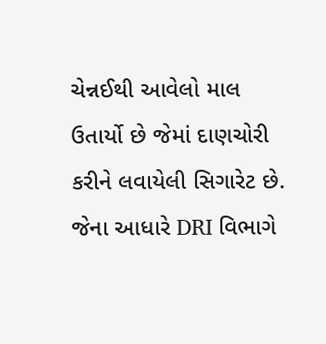ચેન્નઈથી આવેલો માલ ઉતાર્યો છે જેમાં દાણચોરી કરીને લવાયેલી સિગારેટ છે. જેના આધારે DRI વિભાગે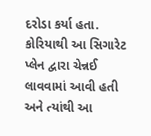દરોડા કર્યા હતા. કોરિયાથી આ સિગારેટ પ્લેન દ્વારા ચેન્નઈ લાવવામાં આવી હતી અને ત્યાંથી આ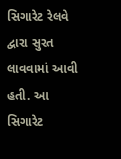સિગારેટ રેલવે દ્વારા સુરત લાવવામાં આવી હતી. આ સિગારેટ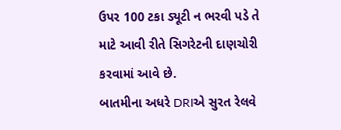ઉપર 100 ટકા ડ્યૂટી ન ભરવી પડે તે માટે આવી રીતે સિગરેટની દાણચોરી કરવામાં આવે છે.
બાતમીના અધરે DRIએ સુરત રેલવે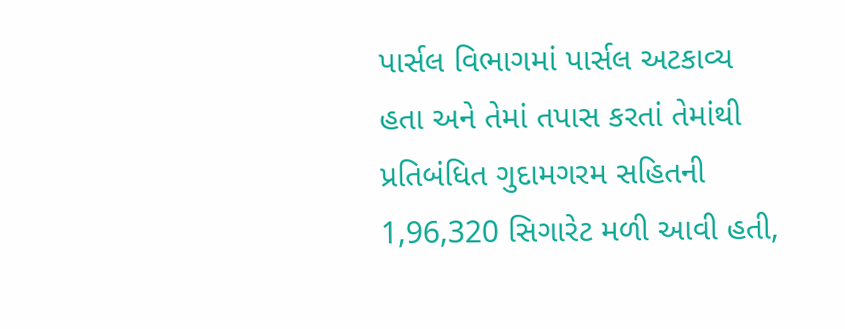પાર્સલ વિભાગમાં પાર્સલ અટકાવ્ય હતા અને તેમાં તપાસ કરતાં તેમાંથી પ્રતિબંધિત ગુદામગરમ સહિતની 1,96,320 સિગારેટ મળી આવી હતી,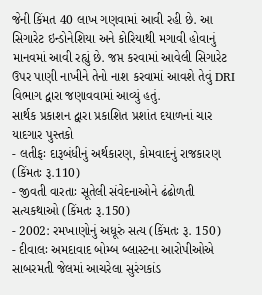જેની કિંમત 40 લાખ ગણવામાં આવી રહી છે. આ સિગારેટ ઇન્ડોનેશિયા અને કોરિયાથી મગાવી હોવાનું માનવમાં આવી રહ્યું છે. જપ્ત કરવામાં આવેલી સિગારેટ ઉપર પાણી નાખીને તેનો નાશ કરવામાં આવશે તેવું DRI વિભાગ દ્વારા જણાવવામાં આવ્યું હતું.
સાર્થક પ્રકાશન દ્વારા પ્રકાશિત પ્રશાંત દયાળનાં ચાર યાદગાર પુસ્તકો
- લતીફઃ દારૂબંધીનું અર્થકારણ, કોમવાદનું રાજકારણ (કિંમતઃ રૂ.110)
- જીવતી વારતાઃ સૂતેલી સંવેદનાઓને ઢંઢોળતી સત્યકથાઓ (કિંમતઃ રૂ.150)
- 2002: રમખાણોનું અધૂરું સત્ય (કિંમતઃ રૂ. 150)
- દીવાલઃ અમદાવાદ બોમ્બ બ્લાસ્ટના આરોપીઓએ સાબરમતી જેલમાં આચરેલા સુરંગકાંડ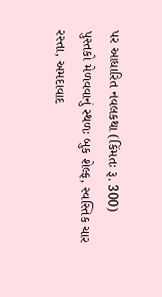પર આધારિત નવલકથા (કિંમતઃ રૂ. 300)
પુસ્તકો મેળવવાનું સ્થળઃ બુક શેલ્ફ, સ્વસ્તિક ચાર રસ્તા, અમદાવાદ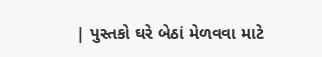| પુસ્તકો ઘરે બેઠાં મેળવવા માટે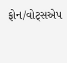ફોન/વોટ્સએપ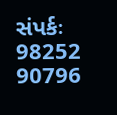સંપર્કઃ 98252 90796